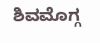ಶಿವಮೊಗ್ಗ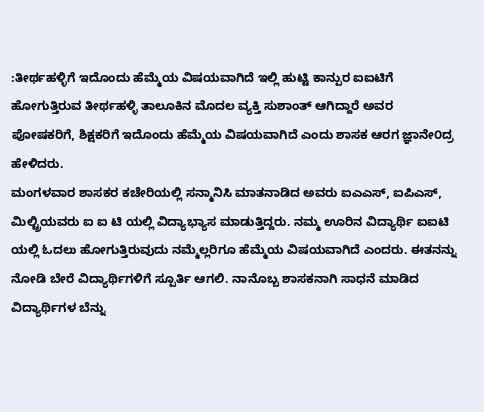:ತೀರ್ಥಹಳ್ಳಿಗೆ ಇದೊಂದು ಹೆಮ್ಮೆಯ ವಿಷಯವಾಗಿದೆ ಇಲ್ಲಿ ಹುಟ್ಟಿ ಕಾನ್ಪುರ ಐಐಟಿಗೆ ಹೋಗುತ್ತಿರುವ ತೀರ್ಥಹಳ್ಳಿ ತಾಲೂಕಿನ ಮೊದಲ ವ್ಯಕ್ತಿ ಸುಶಾಂತ್ ಆಗಿದ್ದಾರೆ ಅವರ ಪೋಷಕರಿಗೆ, ಶಿಕ್ಷಕರಿಗೆ ಇದೊಂದು ಹೆಮ್ಮೆಯ ವಿಷಯವಾಗಿದೆ ಎಂದು ಶಾಸಕ ಆರಗ ಜ್ಞಾನೇ೦ದ್ರ ಹೇಳಿದರು.
ಮಂಗಳವಾರ ಶಾಸಕರ ಕಚೇರಿಯಲ್ಲಿ ಸನ್ಮಾನಿಸಿ ಮಾತನಾಡಿದ ಅವರು ಐಎಎಸ್, ಐಪಿಎಸ್, ಮಿಲ್ಟ್ರಿಯವರು ಐ ಐ ಟಿ ಯಲ್ಲಿ ವಿದ್ಯಾಭ್ಯಾಸ ಮಾಡುತ್ತಿದ್ದರು. ನಮ್ಮ ಊರಿನ ವಿದ್ಯಾರ್ಥಿ ಐಐಟಿ ಯಲ್ಲಿ ಓದಲು ಹೋಗುತ್ತಿರುವುದು ನಮ್ಮೆಲ್ಲರಿಗೂ ಹೆಮ್ಮೆಯ ವಿಷಯವಾಗಿದೆ ಎಂದರು. ಈತನನ್ನು ನೋಡಿ ಬೇರೆ ವಿದ್ಯಾರ್ಥಿಗಳಿಗೆ ಸ್ಪೂರ್ತಿ ಆಗಲಿ. ನಾನೊಬ್ಬ ಶಾಸಕನಾಗಿ ಸಾಧನೆ ಮಾಡಿದ ವಿದ್ಯಾರ್ಥಿಗಳ ಬೆನ್ನು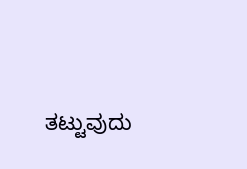ತಟ್ಟುವುದು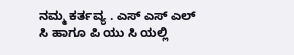ನಮ್ಮ ಕರ್ತವ್ಯ . ಎಸ್ ಎಸ್ ಎಲ್ ಸಿ ಹಾಗೂ ಪಿ ಯು ಸಿ ಯಲ್ಲಿ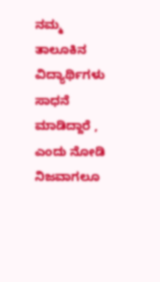ನಮ್ಮ ತಾಲೂಕಿನ ವಿದ್ಯಾರ್ಥಿಗಳು ಸಾಧನೆ ಮಾಡಿದ್ದಾರೆ , ಎಂದು ನೋಡಿ ನಿಜವಾಗಲೂ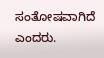ಸಂತೋಷವಾಗಿದೆ ಎಂದರು.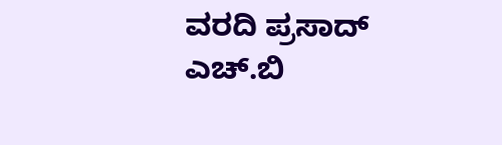ವರದಿ ಪ್ರಸಾದ್ ಎಚ್.ಬಿ